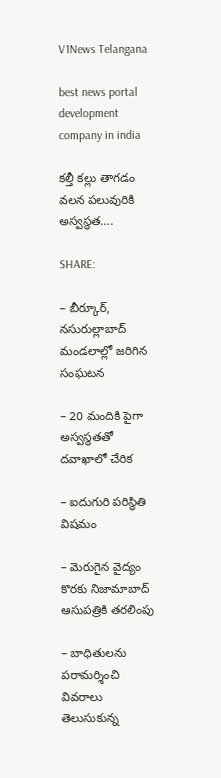V1News Telangana

best news portal development company in india

కల్తీ కల్లు తాగడం వలన పలువురికి అస్వస్థత….

SHARE:

– బీర్కూర్, నసురుల్లాబాద్ మండలాల్లో జరిగిన సంఘటన

– 20 మందికి పైగా అస్వస్థతతో దవాఖాలో చేరిక

– ఐదుగురి పరిస్థితి విషమం

– మెరుగైన వైద్యం కొరకు నిజామాబాద్ ఆసుపత్రికి తరలింపు

– బాధితులను పరామర్శించి వివరాలు తెలుసుకున్న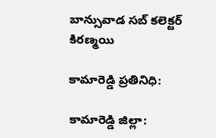బాన్సువాడ సబ్ కలెక్టర్ కిరణ్మయి

కామారెడ్డి ప్రతినిధి:

కామారెడ్డి జిల్లా: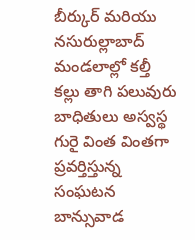బీర్కుర్ మరియు నసురుల్లాబాద్ మండలాల్లో కల్తీ కల్లు తాగి పలువురు బాధితులు అస్వస్థ గురై వింత వింతగా ప్రవర్తిస్తున్న సంఘటన బాన్సువాడ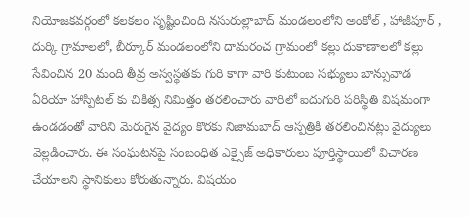నియోజకవర్గంలో కలకలం సృష్టించింది నసురుల్లాబాద్ మండలంలోని అంకోల్ , హాజీపూర్ , దుర్కి గ్రామాలలో, బీర్కూర్ మండలంలోని దామరంచ గ్రామంలో కల్లు దుకాణాలలో కల్లు సేవించిన 20 మంది తీవ్ర అస్వస్థతకు గురి కాగా వారి కుటుంబ సభ్యులు బాన్సువాడ ఏరియా హాస్పిటల్ కు చికిత్స నిమిత్తం తరలించారు వారిలో ఐదుగురి పరిస్థితి విషమంగా ఉండడంతో వారిని మెరుగైన వైద్యం కొరకు నిజామబాద్ ఆస్పత్రికి తరలించినట్లు వైద్యులు వెల్లడించారు. ఈ సంఘటనపై సంబంధిత ఎక్సైజ్ అధికారులు పూర్తిస్థాయిలో విచారణ చేయాలని స్థానికులు కోరుతున్నారు. విషయం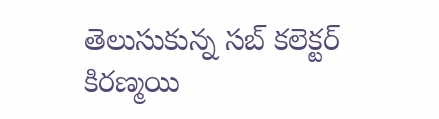తెలుసుకున్న సబ్ కలెక్టర్ కిరణ్మయి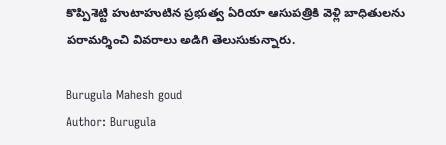కొప్పిశెట్టి హుటాహుటిన ప్రభుత్వ ఏరియా ఆసుపత్రికి వెళ్లి బాధితులను పరామర్శించి వివరాలు అడిగి తెలుసుకున్నారు.

Burugula Mahesh goud
Author: Burugula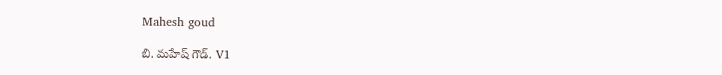Mahesh goud

బి. మహేష్ గౌడ్. V1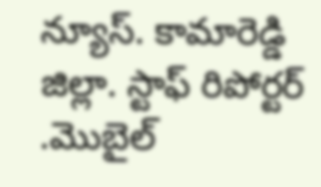న్యూస్. కామారెడ్డి జిల్లా. స్టాఫ్ రిపోర్టర్ .మొబైల్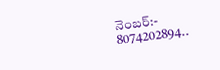నెంబర్:- 8074202894..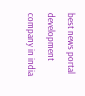best news portal development company in india